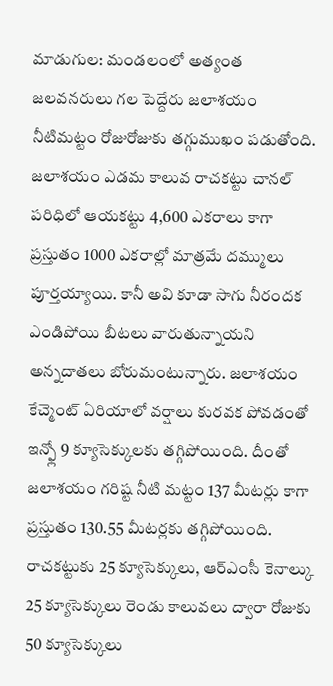మాడుగుల: మండలంలో అత్యంత జలవనరులు గల పెద్దేరు జలాశయం నీటిమట్టం రోజురోజుకు తగ్గుముఖం పడుతోంది. జలాశయం ఎడమ కాలువ రాచకట్టు చానల్ పరిధిలో ఆయకట్టు 4,600 ఎకరాలు కాగా ప్రస్తుతం 1000 ఎకరాల్లో మాత్రమే దమ్ములు పూర్తయ్యాయి. కానీ అవి కూడా సాగు నీరందక ఎండిపోయి బీటలు వారుతున్నాయని అన్నదాతలు బోరుమంటున్నారు. జలాశయం కేచ్మెంట్ ఏరియాలో వర్షాలు కురవక పోవడంతో ఇన్ఫ్లో 9 క్యూసెక్కులకు తగ్గిపోయింది. దీంతో జలాశయం గరిష్ట నీటి మట్టం 137 మీటర్లు కాగా ప్రస్తుతం 130.55 మీటర్లకు తగ్గిపోయింది. రాచకట్టుకు 25 క్యూసెక్కులు, ఆర్ఎంసీ కెనాల్కు 25 క్యూసెక్కులు రెండు కాలువలు ద్వారా రోజుకు 50 క్యూసెక్కులు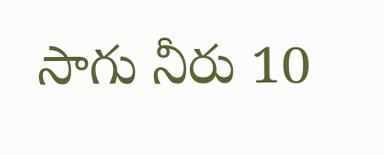సాగు నీరు 10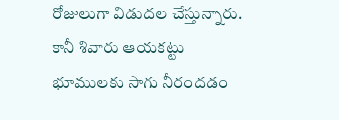రోజులుగా విడుదల చేస్తున్నారు. కానీ శివారు ఆయకట్టు భూములకు సాగు నీరందడం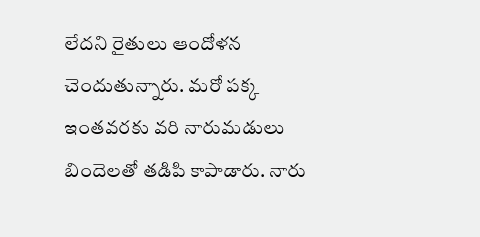లేదని రైతులు ఆందోళన చెందుతున్నారు. మరో పక్క ఇంతవరకు వరి నారుమడులు బిందెలతో తడిపి కాపాడారు. నారు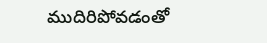ముదిరిపోవడంతో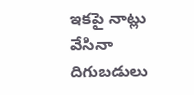ఇకపై నాట్లు వేసినా దిగుబడులు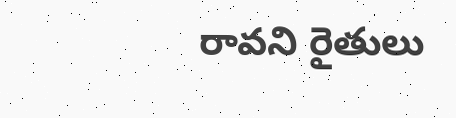రావని రైతులు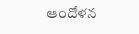ఆందోళన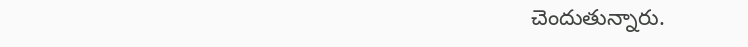చెందుతున్నారు.